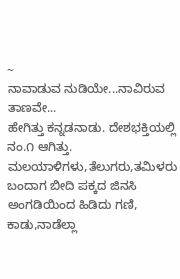~
ನಾವಾಡುವ ನುಡಿಯೇ...ನಾವಿರುವ ತಾಣವೇ...
ಹೇಗಿತ್ತು ಕನ್ನಡನಾಡು. ದೇಶಭಕ್ತಿಯಲ್ಲಿ ನಂ.೧ ಆಗಿತ್ತು.
ಮಲಯಾಳಿಗಳು,ತೆಲುಗರು,ತಮಿಳರು ಬಂದಾಗ ಬೀದಿ ಪಕ್ಕದ ಜಿನಸಿ ಅಂಗಡಿಯಿಂದ ಹಿಡಿದು ಗಣಿ, ಕಾಡು,ನಾಡೆಲ್ಲಾ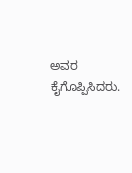ಅವರ ಕೈಗೊಪ್ಪಿಸಿದರು.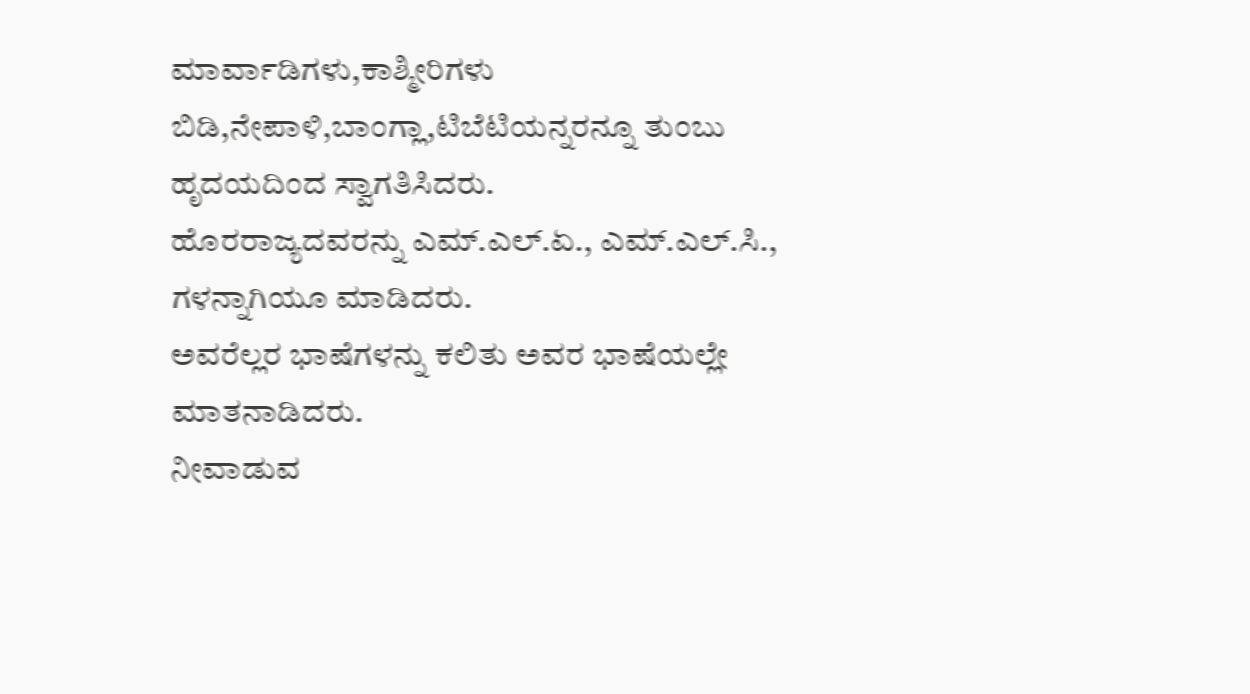ಮಾರ್ವಾಡಿಗಳು,ಕಾಶ್ಮೀರಿಗಳು ಬಿಡಿ,ನೇಪಾಳಿ,ಬಾಂಗ್ಲಾ,ಟಿಬೆಟಿಯನ್ನರನ್ನೂ ತುಂಬು ಹೃದಯದಿಂದ ಸ್ವಾಗತಿಸಿದರು.
ಹೊರರಾಜ್ಯದವರನ್ನು ಎಮ್.ಎಲ್.ಏ., ಎಮ್.ಎಲ್.ಸಿ., ಗಳನ್ನಾಗಿಯೂ ಮಾಡಿದರು.
ಅವರೆಲ್ಲರ ಭಾಷೆಗಳನ್ನು ಕಲಿತು ಅವರ ಭಾಷೆಯಲ್ಲೇ ಮಾತನಾಡಿದರು.
ನೀವಾಡುವ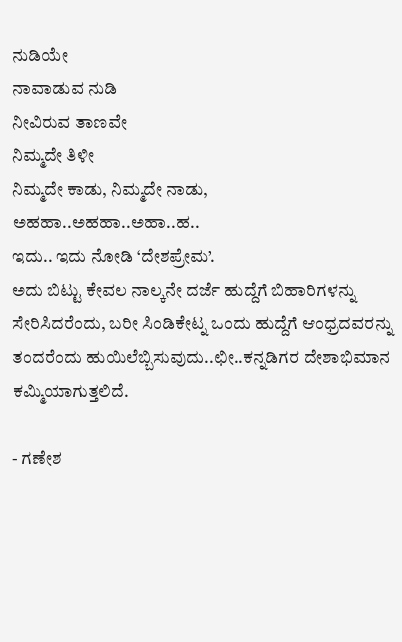ನುಡಿಯೇ
ನಾವಾಡುವ ನುಡಿ
ನೀವಿರುವ ತಾಣವೇ
ನಿಮ್ಮದೇ ತಿಳೀ
ನಿಮ್ಮದೇ ಕಾಡು, ನಿಮ್ಮದೇ ನಾಡು, ಅಹಹಾ..ಅಹಹಾ..ಅಹಾ..ಹ..
ಇದು.. ಇದು ನೋಡಿ ‘ದೇಶಪ್ರೇಮ’.
ಅದು ಬಿಟ್ಟು ಕೇವಲ ನಾಲ್ಕನೇ ದರ್ಜೆ ಹುದ್ದೆಗೆ ಬಿಹಾರಿಗಳನ್ನು ಸೇರಿಸಿದರೆಂದು, ಬರೀ ಸಿಂಡಿಕೇಟ್ನ ಒಂದು ಹುದ್ದೆಗೆ ಆಂಧ್ರದವರನ್ನು ತಂದರೆಂದು ಹುಯಿಲೆಬ್ಬಿಸುವುದು..ಛೀ..ಕನ್ನಡಿಗರ ದೇಶಾಭಿಮಾನ ಕಮ್ಮಿಯಾಗುತ್ತಲಿದೆ.

- ಗಣೇಶ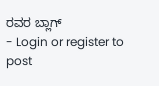ರವರ ಬ್ಲಾಗ್
- Login or register to post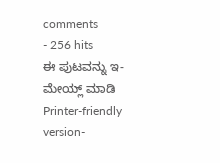comments
- 256 hits
ಈ ಪುಟವನ್ನು ಇ-ಮೇಯ್ಲ್ ಮಾಡಿ
Printer-friendly version-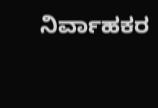ನಿರ್ವಾಹಕರ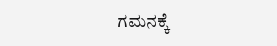ಗಮನಕ್ಕೆ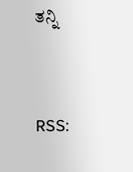ತನ್ನಿ


RSS: